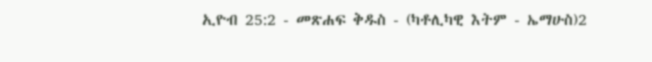ኢዮብ 25:2 - መጽሐፍ ቅዱስ - (ካቶሊካዊ እትም - ኤማሁስ)2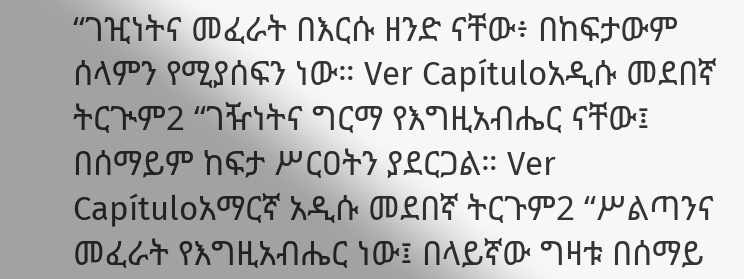“ገዢነትና መፈራት በእርሱ ዘንድ ናቸው፥ በከፍታውም ሰላምን የሚያሰፍን ነው። Ver Capítuloአዲሱ መደበኛ ትርጒም2 “ገዥነትና ግርማ የእግዚአብሔር ናቸው፤ በሰማይም ከፍታ ሥርዐትን ያደርጋል። Ver Capítuloአማርኛ አዲሱ መደበኛ ትርጉም2 “ሥልጣንና መፈራት የእግዚአብሔር ነው፤ በላይኛው ግዛቱ በሰማይ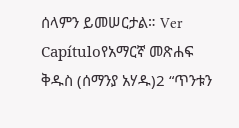ሰላምን ይመሠርታል። Ver Capítuloየአማርኛ መጽሐፍ ቅዱስ (ሰማንያ አሃዱ)2 “ጥንቱን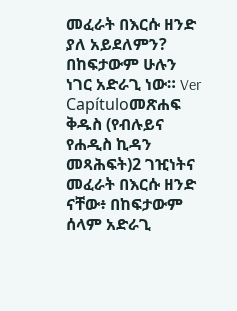መፈራት በእርሱ ዘንድ ያለ አይደለምን? በከፍታውም ሁሉን ነገር አድራጊ ነው። Ver Capítuloመጽሐፍ ቅዱስ (የብሉይና የሐዲስ ኪዳን መጻሕፍት)2 ገዢነትና መፈራት በእርሱ ዘንድ ናቸው፥ በከፍታውም ሰላም አድራጊ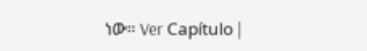ነው። Ver Capítulo |